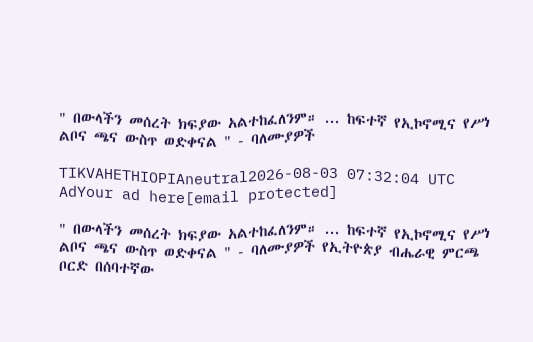" በውላችን መሰረት ክፍያው አልተከፈለንም። ... ከፍተኛ የኢኮኖሚና የሥነ ልቦና ጫና ውስጥ ወድቀናል " - ባለሙያዎች

TIKVAHETHIOPIAneutral2026-08-03 07:32:04 UTC
AdYour ad here[email protected]

" በውላችን መሰረት ክፍያው አልተከፈለንም። ... ከፍተኛ የኢኮኖሚና የሥነ ልቦና ጫና ውስጥ ወድቀናል " - ባለሙያዎች የኢትዮጵያ ብሔራዊ ምርጫ ቦርድ በሰባተኛው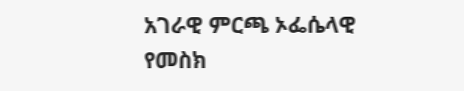አገራዊ ምርጫ ኦፌሴላዊ የመስክ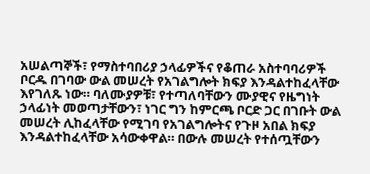አሠልጣኞች፣ የማስተባበሪያ ኃላፊዎችና የቆጠራ አስተባባሪዎች ቦርዱ በገባው ውል መሠረት የአገልግሎት ክፍያ እንዳልተከፈላቸው እየገለጹ ነው። ባለሙያዎቹ፣ የተጣለባቸውን ሙያዊና የዜግነት ኃላፊነት መወጣታቸውን፣ ነገር ግን ከምርጫ ቦርድ ጋር በገቡት ውል መሠረት ሊከፈላቸው የሚገባ የአገልግሎትና የጉዞ አበል ክፍያ እንዳልተከፈላቸው አሳውቀዋል። በውሉ መሠረት የተሰጧቸውን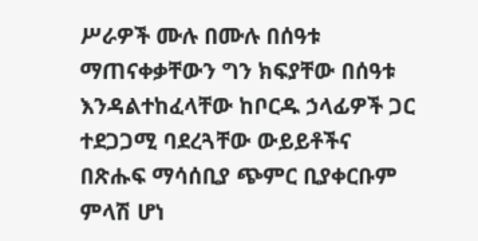ሥራዎች ሙሉ በሙሉ በሰዓቱ ማጠናቀቃቸውን ግን ክፍያቸው በሰዓቱ እንዳልተከፈላቸው ከቦርዱ ኃላፊዎች ጋር ተደጋጋሚ ባደረጓቸው ውይይቶችና በጽሑፍ ማሳሰቢያ ጭምር ቢያቀርቡም ምላሽ ሆነ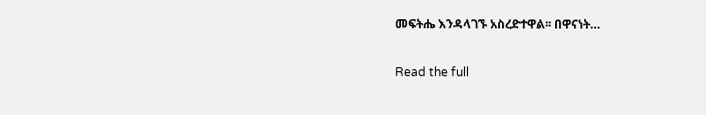መፍትሔ እንዳላገኙ አስረድተዋል፡፡ በዋናነት…

Read the full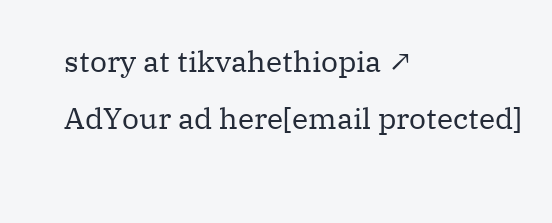story at tikvahethiopia ↗
AdYour ad here[email protected]